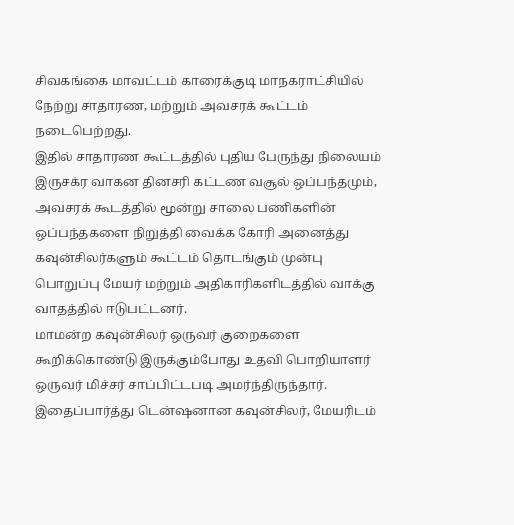சிவகங்கை மாவட்டம் காரைக்குடி மாநகராட்சியில் நேற்று சாதாரண, மற்றும் அவசரக் கூட்டம் நடைபெற்றது.
இதில் சாதாரண கூட்டத்தில் புதிய பேருந்து நிலையம் இருசக்ர வாகன தினசரி கட்டண வசூல் ஒப்பந்தமும், அவசரக் கூடத்தில் மூன்று சாலை பணிகளின் ஒப்பந்தகளை நிறுத்தி வைக்க கோரி அனைத்து கவுன்சிலர்களும் கூட்டம் தொடங்கும் முன்பு பொறுப்பு மேயர் மற்றும் அதிகாரிகளிடத்தில் வாக்கு வாதத்தில் ஈடுபட்டனர்.
மாமன்ற கவுன்சிலர் ஒருவர் குறைகளை கூறிக்கொண்டு இருக்கும்போது உதவி பொறியாளர் ஒருவர் மிச்சர் சாப்பிட்டபடி அமர்ந்திருந்தார்.
இதைப்பார்த்து டென்ஷனான கவுன்சிலர், மேயரிடம்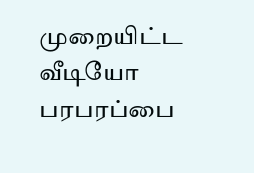முறையிட்ட வீடியோ பரபரப்பை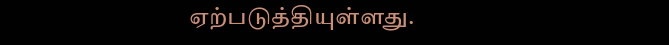ஏற்படுத்தியுள்ளது.